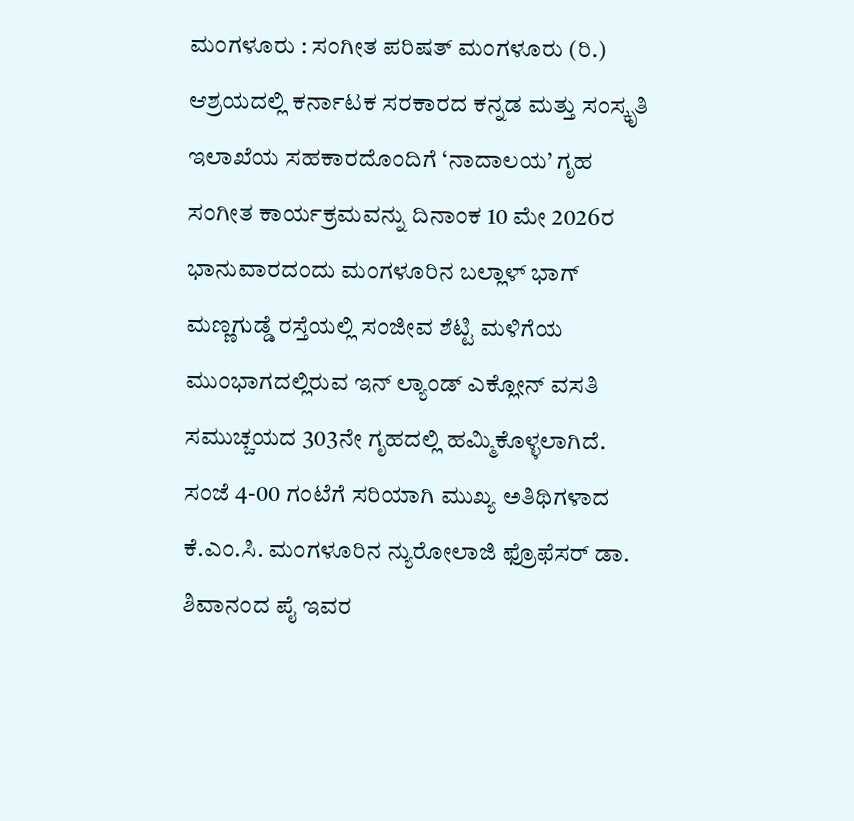ಮಂಗಳೂರು : ಸಂಗೀತ ಪರಿಷತ್ ಮಂಗಳೂರು (ರಿ.) ಆಶ್ರಯದಲ್ಲಿ ಕರ್ನಾಟಕ ಸರಕಾರದ ಕನ್ನಡ ಮತ್ತು ಸಂಸ್ಕೃತಿ ಇಲಾಖೆಯ ಸಹಕಾರದೊಂದಿಗೆ ‘ನಾದಾಲಯ’ ಗೃಹ ಸಂಗೀತ ಕಾರ್ಯಕ್ರಮವನ್ನು ದಿನಾಂಕ 10 ಮೇ 2026ರ ಭಾನುವಾರದಂದು ಮಂಗಳೂರಿನ ಬಲ್ಲಾಳ್ ಭಾಗ್ ಮಣ್ಣಗುಡ್ಡೆ ರಸ್ತೆಯಲ್ಲಿ ಸಂಜೀವ ಶೆಟ್ಟಿ ಮಳಿಗೆಯ ಮುಂಭಾಗದಲ್ಲಿರುವ ಇನ್ ಲ್ಯಾಂಡ್ ಎಕ್ಲೋನ್ ವಸತಿ ಸಮುಚ್ಚಯದ 303ನೇ ಗೃಹದಲ್ಲಿ ಹಮ್ಮಿಕೊಳ್ಳಲಾಗಿದೆ.
ಸಂಜೆ 4-00 ಗಂಟೆಗೆ ಸರಿಯಾಗಿ ಮುಖ್ಯ ಅತಿಥಿಗಳಾದ ಕೆ.ಎಂ.ಸಿ. ಮಂಗಳೂರಿನ ನ್ಯುರೋಲಾಜಿ ಫ್ರೊಫೆಸರ್ ಡಾ. ಶಿವಾನಂದ ಪೈ ಇವರ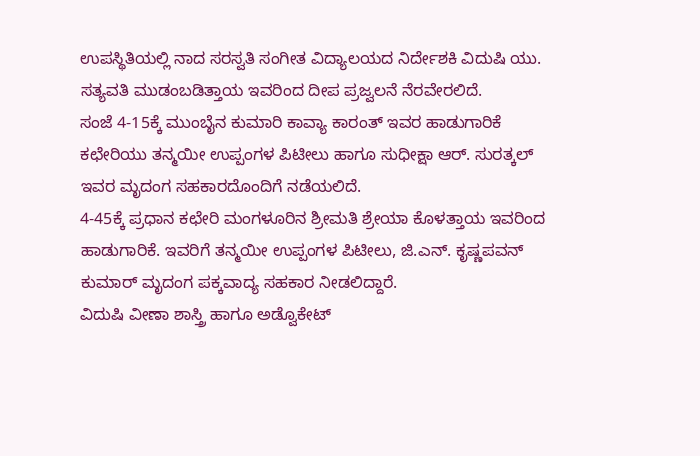ಉಪಸ್ಥಿತಿಯಲ್ಲಿ ನಾದ ಸರಸ್ವತಿ ಸಂಗೀತ ವಿದ್ಯಾಲಯದ ನಿರ್ದೇಶಕಿ ವಿದುಷಿ ಯು. ಸತ್ಯವತಿ ಮುಡಂಬಡಿತ್ತಾಯ ಇವರಿಂದ ದೀಪ ಪ್ರಜ್ವಲನೆ ನೆರವೇರಲಿದೆ.
ಸಂಜೆ 4-15ಕ್ಕೆ ಮುಂಬೈನ ಕುಮಾರಿ ಕಾವ್ಯಾ ಕಾರಂತ್ ಇವರ ಹಾಡುಗಾರಿಕೆ ಕಛೇರಿಯು ತನ್ಮಯೀ ಉಪ್ಪಂಗಳ ಪಿಟೀಲು ಹಾಗೂ ಸುಧೀಕ್ಷಾ ಆರ್. ಸುರತ್ಕಲ್ ಇವರ ಮೃದಂಗ ಸಹಕಾರದೊಂದಿಗೆ ನಡೆಯಲಿದೆ.
4-45ಕ್ಕೆ ಪ್ರಧಾನ ಕಛೇರಿ ಮಂಗಳೂರಿನ ಶ್ರೀಮತಿ ಶ್ರೇಯಾ ಕೊಳತ್ತಾಯ ಇವರಿಂದ ಹಾಡುಗಾರಿಕೆ. ಇವರಿಗೆ ತನ್ಮಯೀ ಉಪ್ಪಂಗಳ ಪಿಟೀಲು, ಜಿ.ಎನ್. ಕೃಷ್ಣಪವನ್ ಕುಮಾರ್ ಮೃದಂಗ ಪಕ್ಕವಾದ್ಯ ಸಹಕಾರ ನೀಡಲಿದ್ದಾರೆ.
ವಿದುಷಿ ವೀಣಾ ಶಾಸ್ತ್ರಿ ಹಾಗೂ ಅಡ್ವೊಕೇಟ್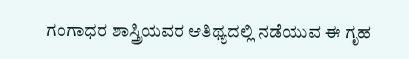ಗಂಗಾಧರ ಶಾಸ್ತ್ರಿಯವರ ಆತಿಥ್ಯದಲ್ಲಿ ನಡೆಯುವ ಈ ಗೃಹ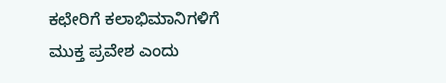ಕಛೇರಿಗೆ ಕಲಾಭಿಮಾನಿಗಳಿಗೆ ಮುಕ್ತ ಪ್ರವೇಶ ಎಂದು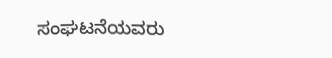ಸಂಘಟನೆಯವರು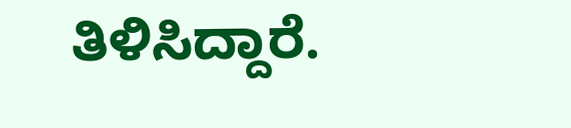ತಿಳಿಸಿದ್ದಾರೆ.